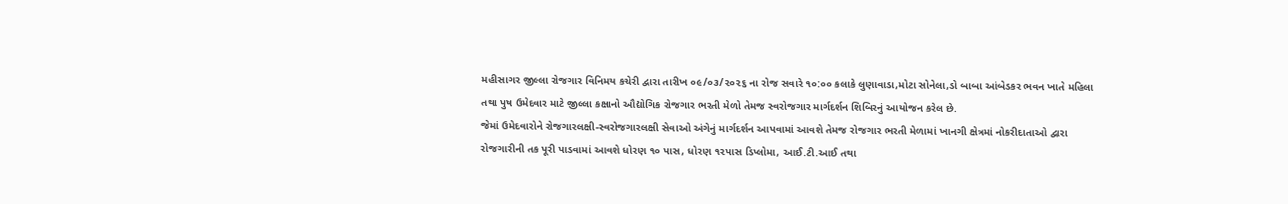મહીસાગર જીલ્લા રોજગાર વિનિમય કચેરી દ્વારા તારીખ ૦૯/૦૩/૨૦૨૬ ના રોજ સવારે ૧૦:૦૦ કલાકે લુણાવાડા,મોટા સોનેલા,ડો બાબા આંબેડકર ભવન ખાતે મહિલા તથા પુષ ઉમેદવાર માટે જીલ્લા કક્ષાનો ઔદ્યોગિક રોજગાર ભરતી મેળો તેમજ સ્વરોજગાર માર્ગદર્શન શિબિરનું આયોજન કરેલ છે.
જેમાં ઉમેદવારોને રોજગારલક્ષી-સ્વરોજગારલક્ષી સેવાઓ અંગેનું માર્ગદર્શન આપવામાં આવશે તેમજ રોજગાર ભરતી મેળામાં ખાનગી ક્ષેત્રમાં નોકરીદાતાઓ દ્વારા રોજગારીની તક પૂરી પાડવામાં આવશે ધોરણ ૧૦ પાસ, ધોરણ ૧૨પાસ ડિપ્લોમા, આઈ.ટી.આઈ તથા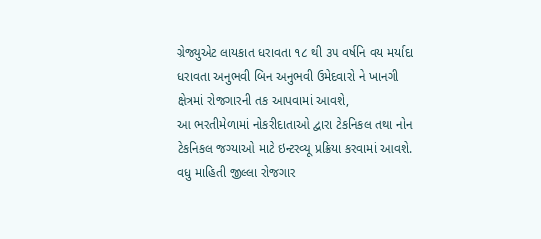ગ્રેજ્યુએટ લાયકાત ધરાવતા ૧૮ થી ૩૫ વર્ષનિ વય મર્યાદા ધરાવતા અનુભવી બિન અનુભવી ઉમેદવારો ને ખાનગી ક્ષેત્રમાં રોજગારની તક આપવામાં આવશે,
આ ભરતીમેળામાં નોકરીદાતાઓ દ્વારા ટેકનિકલ તથા નોન ટેકનિકલ જગ્યાઓ માટે ઇન્ટરવ્યૂ પ્રક્રિયા કરવામાં આવશે. વધુ માહિતી જીલ્લા રોજગાર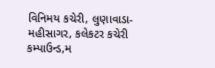વિનિમય કચેરી, લુણાવાડા-મહીસાગર, કલેકટર કચેરી કમ્પાઉન્ડ,મ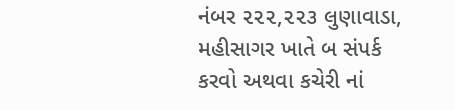નંબર ૨૨૨,૨૨૩ લુણાવાડા, મહીસાગર ખાતે બ સંપર્ક કરવો અથવા કચેરી નાં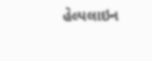હેલ્પલાઇન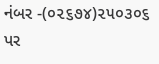નંબર -(૦૨૬૭૪)૨૫૦૩૦૬ પર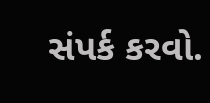સંપર્ક કરવો.